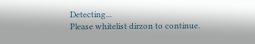Detecting...
Please whitelist dirzon to continue.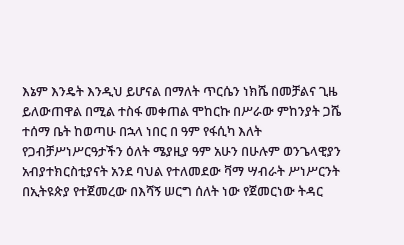እኔም እንዴት እንዲህ ይሆናል በማለት ጥርሴን ነክሼ በመቻልና ጊዜ ይለውጠዋል በሚል ተስፋ መቀጠል ሞከርኩ በሥራው ምከንያት ጋሼ ተሰማ ቤት ከወጣሁ በኋላ ነበር በ ዓም የፋሲካ እለት የጋብቻሥነሥርዓታችን ዕለት ሜያዚያ ዓም አሁን በሁሉም ወንጌላዊያን አብያተክርስቲያናት አንደ ባህል የተለመደው ቫማ ሣብራት ሥነሥርንት በኢትዩጵያ የተጀመረው በእሻኝ ሠርግ ሰለት ነው የጀመርነው ትዳር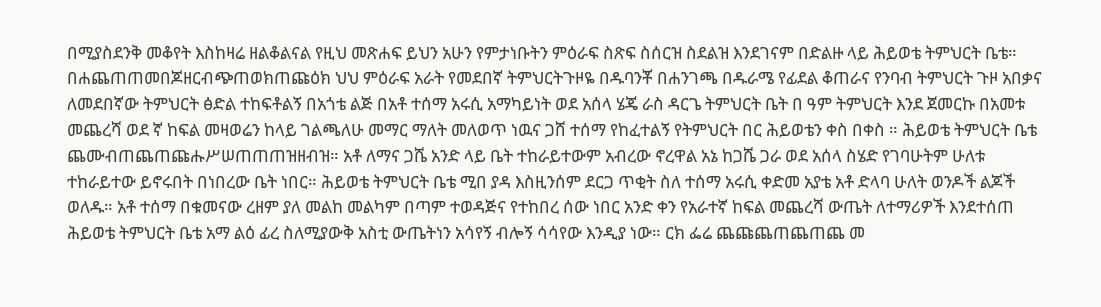በሚያስደንቅ መቆየት እስከዛሬ ዘልቆልናል የዚህ መጽሐፍ ይህን አሁን የምታነቡትን ምዕራፍ ስጽፍ ስሰርዝ ስደልዝ እንደገናም በድልዙ ላይ ሕይወቴ ትምህርት ቤቴ።
በሐጨጠጠመበጆዘርብጭጠወክጠጩዕክ ህህ ምዕራፍ አራት የመደበኛ ትምህርትጉዞዬ በዱባንቾ በሐንገጫ በዱራሜ የፊደል ቆጠራና የንባብ ትምህርት ጉዞ አበቃና ለመደበኛው ትምህርት ፅድል ተከፍቶልኝ በአጎቴ ልጅ በአቶ ተሰማ አሩሲ አማካይነት ወደ አሰላ ሄጄ ራስ ዳርጌ ትምህርት ቤት በ ዓም ትምህርት እንደ ጀመርኩ በአመቱ መጨረሻ ወደ ኛ ከፍል መዛወሬን ከላይ ገልጫለሁ መማር ማለት መለወጥ ነዉና ጋሸ ተሰማ የከፈተልኝ የትምህርት በር ሕይወቴን ቀስ በቀስ ። ሕይወቴ ትምህርት ቤቴ ጨሙብጠጨጠጩሑሥሠጠጠጠዝዘብዝ። አቶ ለማና ጋሼ አንድ ላይ ቤት ተከራይተውም አብረው ኖረዋል አኔ ከጋሼ ጋራ ወደ አሰላ ስሄድ የገባሁትም ሁለቱ ተከራይተው ይኖሩበት በነበረው ቤት ነበር። ሕይወቴ ትምህርት ቤቴ ሚበ ያዳ እስዚንሰም ደርጋ ጥቂት ስለ ተሰማ አሩሲ ቀድመ አያቴ አቶ ድላባ ሁለት ወንዶች ልጆች ወለዱ። አቶ ተሰማ በቁመናው ረዘም ያለ መልከ መልካም በጣም ተወዳጅና የተከበረ ሰው ነበር አንድ ቀን የአራተኛ ከፍል መጨረሻ ውጤት ለተማሪዎች እንደተሰጠ ሕይወቴ ትምህርት ቤቴ አማ ልዕ ፊረ ስለሚያውቅ አስቲ ውጤትነን አሳየኝ ብሎኝ ሳሳየው እንዲያ ነው። ርክ ፌሬ ጨጩጨጠጨጠጨ መ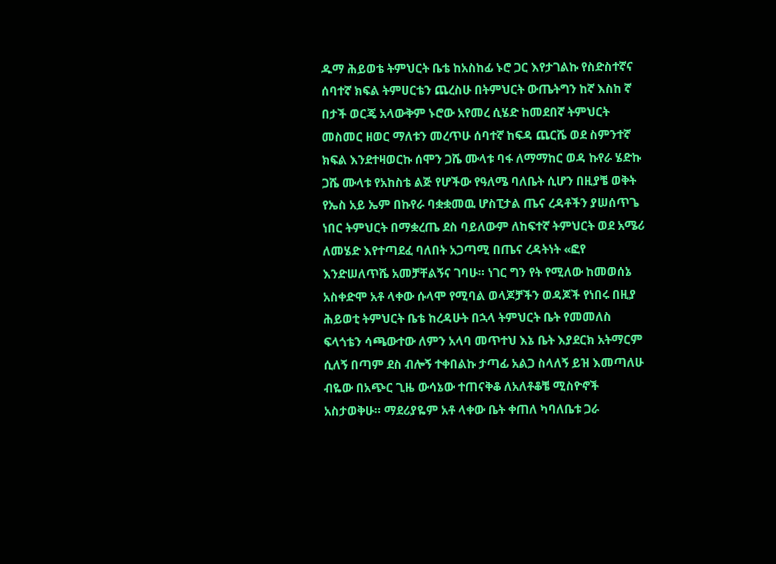ዱማ ሕይወቴ ትምህርት ቤቴ ከአስከፊ ኑሮ ጋር እየታገልኩ የስድስተኛና ሰባተኛ ክፍል ትምሀርቴን ጨረስሁ በትምህርት ውጤትግን ከኛ እስከ ኛ በታች ወርጄ አላውቅም ኑሮው አየመረ ሲሄድ ከመደበኛ ትምህርት መስመር ዘወር ማለቱን መረጥሁ ሰባተኛ ከፍዳ ጨርሼ ወደ ስምንተኛ ክፍል እንደተዛወርኩ ሰሞን ጋሼ ሙላቱ ባፋ ለማማከር ወዳ ኩየራ ሄድኩ ጋሼ ሙላቱ የአከስቴ ልጅ የሆችው የዓለሜ ባለቤት ሲሆን በዚያቼ ወቅት የኤስ አይ ኤም በኩየራ ባቋቋመዉ ሆስፒታል ጤና ረዳቶችን ያሠሰጥጌ ነበር ትምህርት በማቋረጤ ደስ ባይለውም ለከፍተኛ ትምህርት ወደ አሜሪ ለመሄድ እየተጣደፈ ባለበት አጋጣሚ በጤና ረዳትነት «ፎየ እንድሠለጥሼ አመቻቸልኝና ገባሁ። ነገር ግን የት የሚለው ከመወሰኔ አስቀድሞ አቶ ላቀው ሱላሞ የሚባል ወላጆቻችን ወዳጆች የነበሩ በዚያ ሕይወቲ ትምህርት ቤቴ ከረዳሁት በኋላ ትምህርት ቤት የመመለስ ፍላጎቴን ሳጫውተው ለምን አላባ መጥተህ እኔ ቤት እያደርክ አትማርም ሲለኝ በጣም ደስ ብሎኝ ተቀበልኩ ታጣፊ አልጋ ስላለኝ ይዝ እመጣለሁ ብዬው በአጭር ጊዜ ውሳኔው ተጠናቅቆ ለአለቶቆቼ ሚስዮኖች አስታወቅሁ። ማደሪያዬም አቶ ላቀው ቤት ቀጠለ ካባለቤቱ ጋራ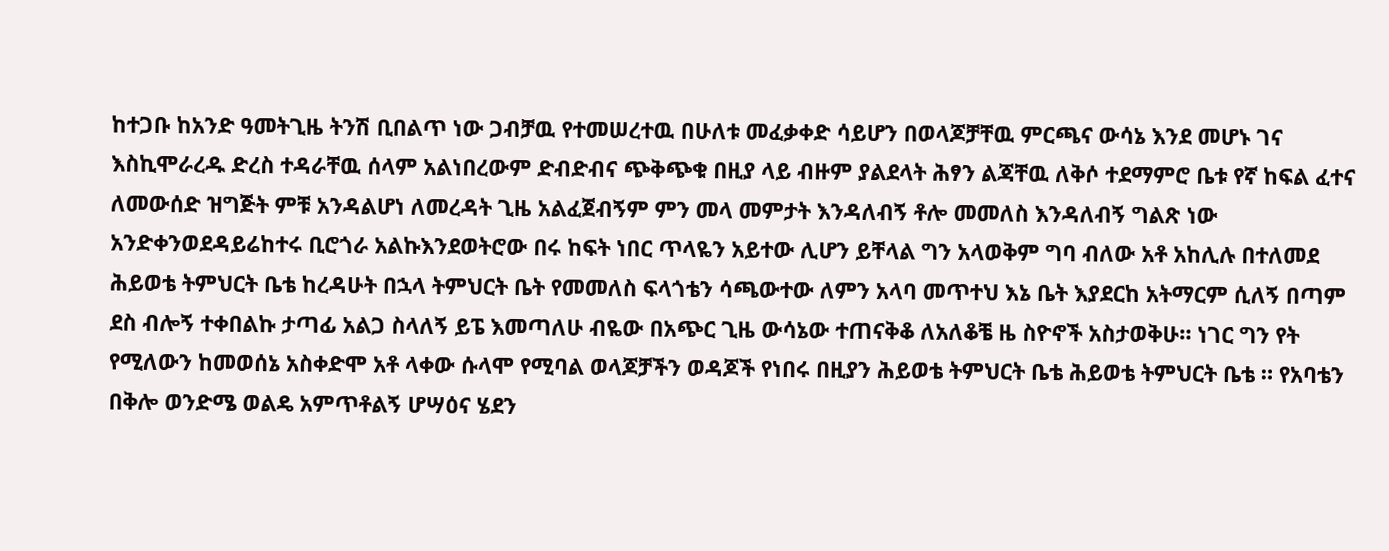ከተጋቡ ከአንድ ዓመትጊዜ ትንሽ ቢበልጥ ነው ጋብቻዉ የተመሠረተዉ በሁለቱ መፈቃቀድ ሳይሆን በወላጆቻቸዉ ምርጫና ውሳኔ እንደ መሆኑ ገና እስኪሞራረዱ ድረስ ተዳራቸዉ ሰላም አልነበረውም ድብድብና ጭቅጭቁ በዚያ ላይ ብዙም ያልደላት ሕፃን ልጃቸዉ ለቅሶ ተደማምሮ ቤቱ የኛ ከፍል ፈተና ለመውሰድ ዝግጅት ምቹ አንዳልሆነ ለመረዳት ጊዜ አልፈጀብኝም ምን መላ መምታት እንዳለብኝ ቶሎ መመለስ እንዳለብኝ ግልጽ ነው አንድቀንወደዳይሬከተሩ ቢሮጎራ አልኩእንደወትሮው በሩ ከፍት ነበር ጥላዬን አይተው ሊሆን ይቸላል ግን አላወቅም ግባ ብለው አቶ አከሊሉ በተለመደ ሕይወቴ ትምህርት ቤቴ ከረዳሁት በኋላ ትምህርት ቤት የመመለስ ፍላጎቴን ሳጫውተው ለምን አላባ መጥተህ እኔ ቤት እያደርከ አትማርም ሲለኝ በጣም ደስ ብሎኝ ተቀበልኩ ታጣፊ አልጋ ስላለኝ ይፔ እመጣለሁ ብዬው በአጭር ጊዜ ውሳኔው ተጠናቅቆ ለአለቆቼ ዜ ስዮኖች አስታወቅሁ። ነገር ግን የት የሚለውን ከመወሰኔ አስቀድሞ አቶ ላቀው ሱላሞ የሚባል ወላጆቻችን ወዳጆች የነበሩ በዚያን ሕይወቴ ትምህርት ቤቴ ሕይወቴ ትምህርት ቤቴ ። የአባቴን በቅሎ ወንድሜ ወልዴ አምጥቶልኝ ሆሣዕና ሄደን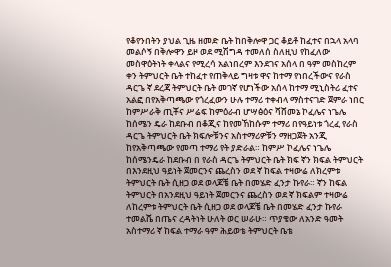የቆየንበትን ያህል ጊዜ ዘመድ ቤት ከበቅሎዋ ጋር ቆይቶ ከፈተና በኋላ አላባ መልሶኝ በቅሎዋን ይዞ ወደ ሚሽግዳ ተመለሰ ስለዚህ የከፈለው መስዋዕትነት ቀላልና የሚረሳ አልነበረም እንደገና አሰላ በ ዓም መስከረም ቀን ትምህርት ቤት ተከፈተ የጠቅላይ ግዛቱ ዋና ከተማ የነበረችውና የራስ ዳርጌ ኛ ደረጃ ትምህርት ቤት መገኛ የሆነችው አሰላ ከተማ ሚኒስትሪ ፈተና አልፎ በየአቅጣጫው የጎረፈውን ሁሉ ተማሪ ተቀብላ ማስተናገድ ጀምራ ነበር ከምሥራቅ ጢቾና ሥሬፍ ከምዕራብ ሆሣፅዕና ሻሸመኔ ኮፈሌና ነጌሌ ከሰሜን ዴራ ከደቡብ በቆጂና ከየመኸከሱም ተማሪ በየዓይነቱ ጎረፈ የራስ ዳርጌ ትምህርት ቤት ክፍሎቹንና አስተማሪዎቹን ማዘጋጀት አንጂ ከየአቅጣጫው የመጣ ተማሪ የት ያድራል። ከምሥ ኮፈሌና ነጌሌ ከሰሜንዴራ ከደቡብ በ የራስ ዳርጌ ትምህርት ቤት ክፍ ኛን ክፍል ትምህርት በእንደዚህ ዓይነት ጀመርንና ጨረስን ወደ ኛ ከፍል ተዛውሬ ለክረምቱ ትምህርት ቤት ሲዘጋ ወደ ወላጆቼ ቤት በመሄድ ፈንታ ኩየራ። ኛን ከፍል ትምህርት በአንደዚህ ዓይነት ጀመርንና ጨረስን ወደ ኛ ክፍልም ተዛውሬ ለከረምቱ ትምህርት ቤት ሲዘጋ ወደ ወላጆቼ ቤት በመሄድ ፈንታ ኩየራ ተመልሼ በጤና ረዳትነት ሁለት ወር ሠራሁ። ጥያቄው ለአንድ ዓመት አስተማሪ ኛ ከፍል ተማራ ዓም ሕይወቴ ትምህርት ቤቴ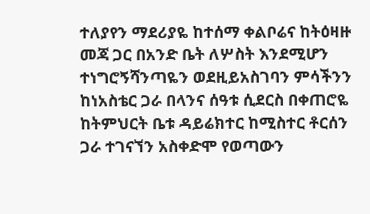ተለያየን ማደሪያዬ ከተሰማ ቀልቦሬና ከትዕዛዙ መጃ ጋር በአንድ ቤት ለሦስት እንደሚሆን ተነግሮኝሻንጣዬን ወደዚይአስገባን ምሳችንን ከነአስቴር ጋራ በላንና ሰዓቱ ሲደርስ በቀጠሮዬ ከትምህርት ቤቱ ዳይሬክተር ከሚስተር ቶርሰን ጋራ ተገናኘን አስቀድሞ የወጣውን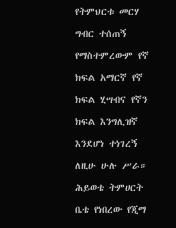የትምህርቱ መርሃ ግብር ተሰጠኝ የማስተምረውም የኛ ክፍል አማርኛ የኛ ክፍል ሂሣብና የኛን ክፍል እንግሊዝኛ እንደሆነ ተነገረኝ ለዚሁ ሁሉ ሥራ። ሕይወቴ ትምሀርት ቤቴ የነበረው የጂማ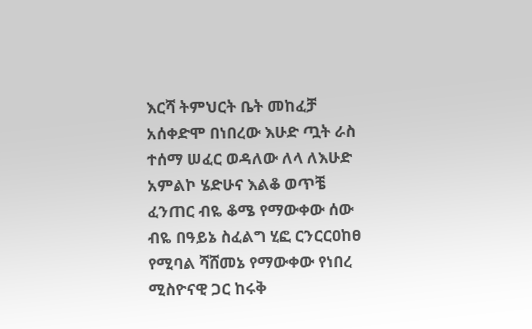እርሻ ትምህርት ቤት መከፈቻ አሰቀድሞ በነበረው እሁድ ጧት ራስ ተሰማ ሠፈር ወዳለው ለላ ለእሁድ አምልኮ ሄድሁና እልቆ ወጥቼ ፈንጠር ብዬ ቆሜ የማውቀው ሰው ብዬ በዓይኔ ስፈልግ ሂፎ ርንርርዐከፀ የሚባል ሻሸመኔ የማውቀው የነበረ ሚስዮናዊ ጋር ከሩቅ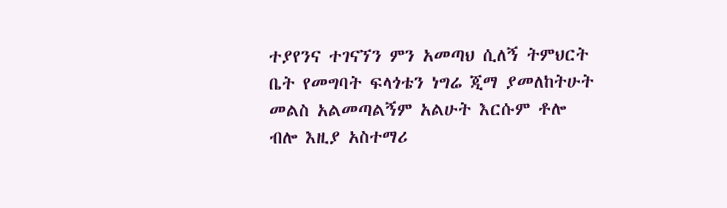ተያየንና ተገናኘን ምን አመጣህ ሲለኝ ትምህርት ቤት የመግባት ፍላጎቴን ነግሬ ጂማ ያመለከትሁት መልስ አልመጣልኝም አልሁት እርሱም ቶሎ ብሎ እዚያ አስተማሪ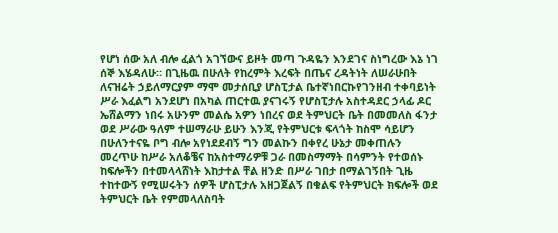የሆነ ሰው አለ ብሎ ፈልጎ አገኘውና ይዞት መጣ ጉዳዬን እንደገና ስነግረው እኔ ነገ ሰኞ እሄዳለሁ። በጊዜዉ በሁለት የከረምት እረፍት በጤና ረዳትነት ለሠራሁበት ለናዝሬት ኃይለማርያም ማሞ መታሰቢያ ሆስፒታል ቤተኛነበርኩየገንዘብ ተቀባይነት ሥራ እፈልግ አንደሆነ በአካል ጠርተዉ ያናገሩኝ የሆስፒታሉ አስተዳደር ኃላፊ ዶር ኤሸልማን ነበሩ አሁንም መልሴ አዎን ነበረና ወደ ትምህርት ቤት በመመለስ ፋንታ ወደ ሥራው ዓለም ተሠማራሁ ይሁን እንጂ የትምህርቱ ፍላጎት ከስሞ ሳይሆን በሁለንተናዬ ቦግ ብሎ አየነደደብኝ ግን መልኩን በቀየረ ሁኔታ መቀጠሉን መረጥሁ ከሥራ አለቆቼና ከአስተማሪዎቹ ጋራ በመስማማት በሳምንት የተወሰኑ ከፍሎችን በተመላላሸነት እከታተል ቸል ዘንድ በሥራ ገበታ በማልገኝበት ጊዜ ተከተውኝ የሚሠሩትን ሰዎች ሆስፒታሉ አዘጋጀልኝ በቁልፍ የትምህርት ክፍሎች ወደ ትምህርት ቤት የምመላለስባት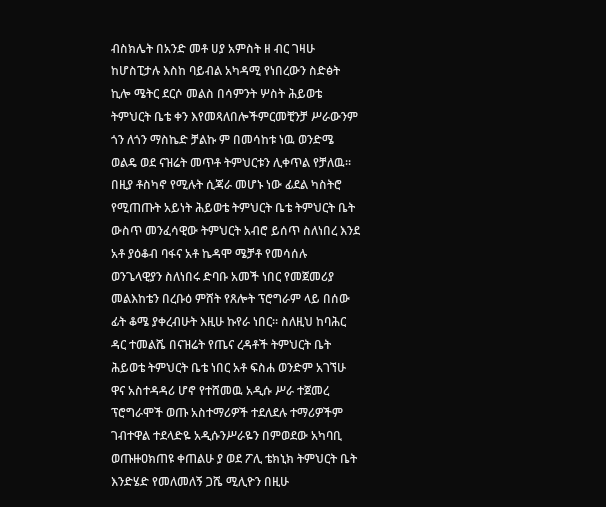ብስክሌት በአንድ መቶ ሀያ አምስት ዘ ብር ገዛሁ ከሆስፒታሉ እስከ ባይብል አካዳሚ የነበረውን ስድፅት ኪሎ ሜትር ደርሶ መልስ በሳምንት ሦስት ሕይወቴ ትምህርት ቤቴ ቀን እየመጻለበሎችምርመቺንቻ ሥራውንም ጎን ለጎን ማስኬድ ቻልኩ ም በመሳከቱ ነዉ ወንድሜ ወልዴ ወደ ናዝሬት መጥቶ ትምህርቱን ሊቀጥል የቻለዉ። በዚያ ቶስካኖ የሚሉት ሲጃራ መሆኑ ነው ፊደል ካስትሮ የሚጠጡት አይነት ሕይወቴ ትምህርት ቤቴ ትምህርት ቤት ውስጥ መንፈሳዊው ትምህርት አብሮ ይሰጥ ስለነበረ እንደ አቶ ያዕቆብ ባፋና አቶ ኬዳሞ ሜቻቶ የመሳሰሉ ወንጌላዊያን ስለነበሩ ድባቡ አመች ነበር የመጀመሪያ መልእከቴን በረቡዕ ምሸት የጸሎት ፕሮግራም ላይ በሰው ፊት ቆሜ ያቀረብሁት እዚሁ ኩየራ ነበር። ስለዚህ ከባሕር ዳር ተመልሼ በናዝሬት የጤና ረዳቶች ትምህርት ቤት ሕይወቴ ትምህርት ቤቴ ነበር አቶ ፍስሐ ወንድም አገኘሁ ዋና አስተዳዳሪ ሆኖ የተሸመዉ አዲሱ ሥራ ተጀመረ ፕሮግራሞች ወጡ አስተማሪዎች ተደለደሉ ተማሪዎችም ገብተዋል ተደላድዬ አዲሱንሥራዬን በምወደው አካባቢ ወጡዙዐክጠዩ ቀጠልሁ ያ ወደ ፖሊ ቴክኒክ ትምህርት ቤት እንድሄድ የመለመለኝ ጋሼ ሚሊዮን በዚሁ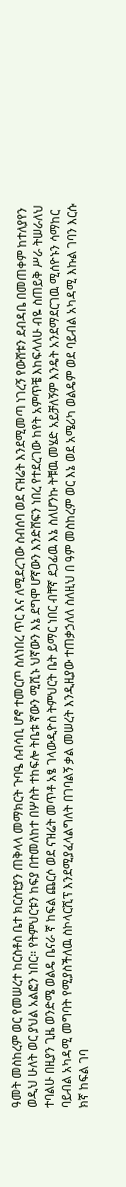ዓመት መስከረም ወር የመሠረተ ከርስቶስ ቤተ ክርስቲያን ጠቅላላ መማክርት ጉባዔ ሰብሳቢ ሆኖ ተመርጦ ስለነበረ ጥር እና ለሚደረገው ስብሰባ ወደ ናዝሬት እንደሚመጣ ነገረኝ የውሸቱን ደብዳቤ በመጠቀም ከተለያየን ወዲህ ሁለት ወር ያህል አልፎን ነበር። የትምህርቱን ከፍያ በተመለከተ በሦስት ተከፍሎ ትቤቱ ኛውን ሚሺኑ ህኛውን እኔ ደግሞ ሆኛውን እንድሸፍን ነበረ የተደረገው ከየት አምጥቼ እከፍላለሁ ብዬ ስጠይቅ ሥራ ትሠራለህ ተባልሁ በዚያን ጊዜ ወንድሜ ወልዴ ቤናራ ኛ ከፍል ጨርሶ ወደ ናዝሬት መጥቶ አፄ ገላውዲዮስ ትምህርት ቤት ይማር ነበር ብቸኛ ደጋፊዉ እኔ ስለሆንኩ ትቹዉ መሄድ አይቻለኝም እንዴት አንደማደርገዉ ሚሰዮኑን ሳማከር ባይብል አካዳሚ መግባት የሚያስችለዉ ስኮላርሺፕ እንደሚያፈላልግለት በገባልኝ ቃል መሠረት እንዲዚያው ተጠቃኃለለ ስለዚህ በ ዓም መስከረም ወር እኔ ወደ አሜሪካ ወልዴም ወደ ባይብል አካዳሚ እኩል ገባን እርሱ ክኛ ከፍል ገባ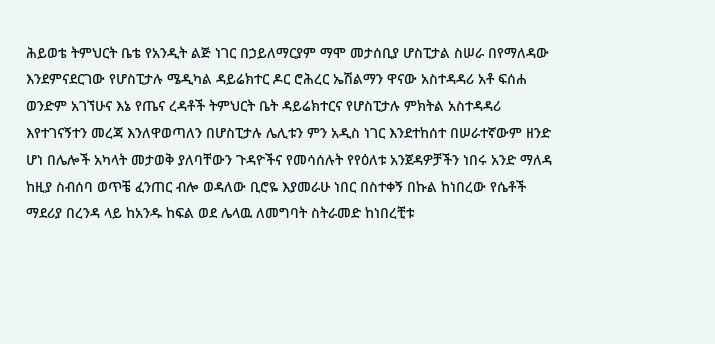ሕይወቴ ትምህርት ቤቴ የአንዲት ልጅ ነገር በኃይለማርያም ማሞ መታሰቢያ ሆስፒታል ስሠራ በየማለዳው እንደምናደርገው የሆስፒታሉ ሜዲካል ዳይሬክተር ዶር ሮሕረር ኤሽልማን ዋናው አስተዳዳሪ አቶ ፍሰሐ ወንድም አገኘሁና እኔ የጤና ረዳቶች ትምህርት ቤት ዳይሬክተርና የሆስፒታሉ ምክትል አስተዳዳሪ እየተገናኝተን መረጃ እንለዋወጣለን በሆስፒታሉ ሌሊቱን ምን አዲስ ነገር እንደተከሰተ በሠራተኛውም ዘንድ ሆነ በሌሎች አካላት መታወቅ ያለባቸውን ጉዳዮችና የመሳሰሉት የየዕለቱ አንጀዳዎቻችን ነበሩ አንድ ማለዳ ከዚያ ስብሰባ ወጥቼ ፈንጠር ብሎ ወዳለው ቢሮዬ እያመራሁ ነበር በስተቀኝ በኩል ከነበረው የሴቶች ማደሪያ በረንዳ ላይ ከአንዱ ከፍል ወደ ሌላዉ ለመግባት ስትራመድ ከነበረቺቱ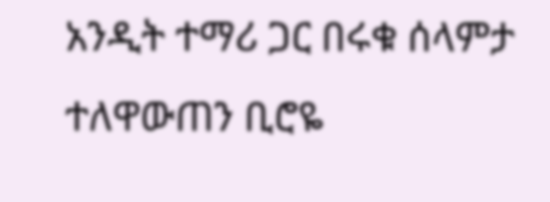አንዲት ተማሪ ጋር በሩቁ ሰላምታ ተለዋውጠን ቢሮዬ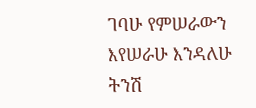ገባሁ የምሠራውን እየሠራሁ እንዳለሁ ትንሽ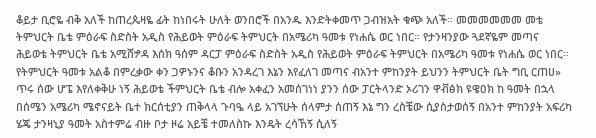ቆይታ ቢሮዬ ብቅ አለች ከጠረጴዛዬ ፊት ከነበሩት ሁለት ወንበሮች በአንዱ እንድትቀመጥ ጋብዝአት ቁጭ አለች። መመመመመመ መቴ ትምህርት ቤቴ ምዕራፍ ስድስት አዲስ የሕይወት ምዕራፍ ትምህርት በአሜሪካ ዓመቱ የነሐሴ ወር ነበር። የታንዛንያው ጓደኛዬም መጣና ሕይወቴ ትምህርት ቤቴ አሚሸፇዳ እሰክ ዓሰም ዳርፓ ምዕራፍ ስድስት አዲስ የሕይወት ምዕራፍ ትምህርት በአሜሪካ ዓመቱ የነሐሴ ወር ነበር። የትምህርት ዓመቱ አልቆ በምረቃው ቀን ጋዎኑንና ቆቡን አንዳረገ እኔን እየፈለገ መጣና ብአንተ ምከንያት ይህንን ትምህርት ቤት ግቢ ርጠሀ» ጥሩ ሰው ሆፔ እየለቀቅሁ ነኝ ሕይወቴ ችምህርት ቤቴ ብሎ አቀፈን አመሰገነነ ያንን ሰው ፓርትላንድ ኦሪገን ዋቭፅክ ዩዌዐክ ከ ዓመት በኋላ በሰሜን አሜሪካ ሜኖናይት ቤተ ክርሰቲያን ጠቅላላ ጉባዔ ላይ አገኘሁት ሰላምታ ሰጠኝ እኔ ግን ረስቼው ሲያስታወሰኝ በአንተ ምከንያት አፍሪካ ሄጄ ታንዛኒያ ዓመት አስተምሬ ብዙ ቦታ ዞሬ አይቼ ተመለስኩ እንዴት ረሳኸኝ ሲለኝ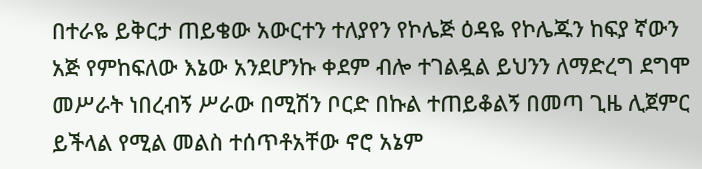በተራዬ ይቅርታ ጠይቄው አውርተን ተለያየን የኮሌጅ ዕዳዬ የኮሌጁን ከፍያ ኛውን አጅ የምከፍለው እኔው አንደሆንኩ ቀደም ብሎ ተገልዷል ይህንን ለማድረግ ደግሞ መሥራት ነበረብኝ ሥራው በሚሽን ቦርድ በኩል ተጠይቆልኝ በመጣ ጊዜ ሊጀምር ይችላል የሚል መልስ ተሰጥቶአቸው ኖሮ አኔም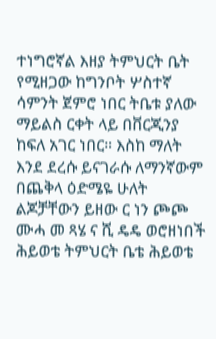ተነግሮኛል እዘያ ትምህርት ቤት የሚዘጋው ከግንቦት ሦስተኛ ሳምንት ጀምሮ ነበር ትቤቱ ያለው ማይልስ ርቀት ላይ በቨርጂንያ ከፍለ አገር ነበር። እስከ ማለት እንደ ደረሱ ይናገራሱ ለማንኛውም በጨቅላ ዕድሜዬ ሁለት ልጆቻቸውን ይዘው ር ነን ጮጮ ሙሓ መ ጻሄ ና ሺ ዴዴ ወሮዘነበች ሕይወቴ ትምህርት ቤቴ ሕይወቴ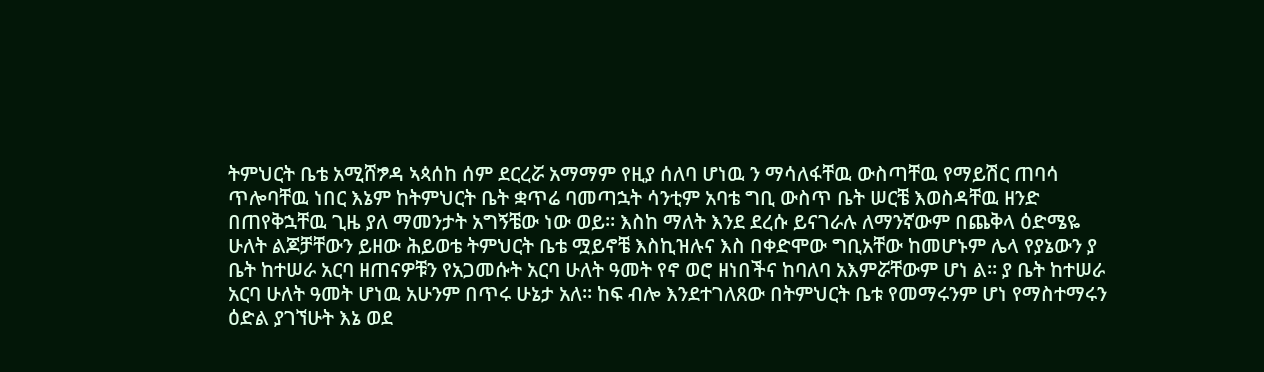ትምህርት ቤቴ አሚሸፇዳ ኣጳሰከ ሰም ደርረሯ አማማም የዚያ ሰለባ ሆነዉ ን ማሳለፋቸዉ ውስጣቸዉ የማይሽር ጠባሳ ጥሎባቸዉ ነበር እኔም ከትምህርት ቤት ቋጥሬ ባመጣኋት ሳንቲም አባቴ ግቢ ውስጥ ቤት ሠርቼ እወስዳቸዉ ዘንድ በጠየቅኋቸዉ ጊዜ ያለ ማመንታት አግኝቼው ነው ወይ። እስከ ማለት እንደ ደረሱ ይናገራሉ ለማንኛውም በጨቅላ ዕድሜዬ ሁለት ልጆቻቸውን ይዘው ሕይወቴ ትምህርት ቤቴ ሟይኖቼ እስኪዝሉና እስ በቀድሞው ግቢአቸው ከመሆኑም ሌላ የያኔውን ያ ቤት ከተሠራ አርባ ዘጠናዎቹን የአጋመሱት አርባ ሁለት ዓመት የኖ ወሮ ዘነበችና ከባለባ አእምሯቸውም ሆነ ል። ያ ቤት ከተሠራ አርባ ሁለት ዓመት ሆነዉ አሁንም በጥሩ ሁኔታ አለ። ከፍ ብሎ እንደተገለጸው በትምህርት ቤቱ የመማሩንም ሆነ የማስተማሩን ዕድል ያገኘሁት እኔ ወደ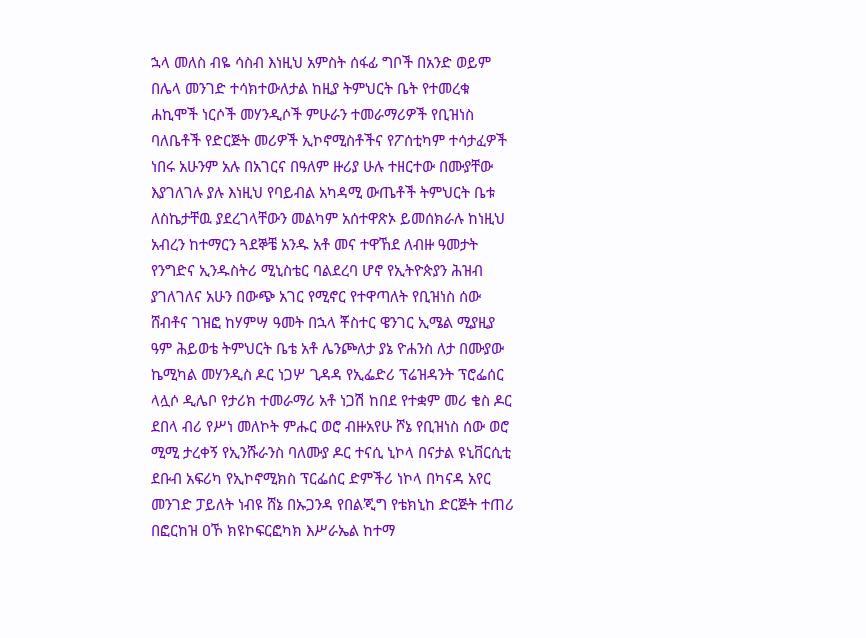ኋላ መለስ ብዬ ሳስብ እነዚህ አምስት ሰፋፊ ግቦች በአንድ ወይም በሌላ መንገድ ተሳክተውለታል ከዚያ ትምህርት ቤት የተመረቁ ሐኪሞች ነርሶች መሃንዲሶች ምሁራን ተመራማሪዎች የቢዝነስ ባለቤቶች የድርጅት መሪዎች ኢኮኖሚስቶችና የፖሰቲካም ተሳታፈዎች ነበሩ አሁንም አሉ በአገርና በዓለም ዙሪያ ሁሉ ተዘርተው በሙያቸው እያገለገሉ ያሉ እነዚህ የባይብል አካዳሚ ውጤቶች ትምህርት ቤቱ ለስኬታቸዉ ያደረገላቸውን መልካም አሰተዋጽኦ ይመሰክራሉ ከነዚህ አብረን ከተማርን ጓደኞቼ አንዱ አቶ መና ተዋኸደ ለብዙ ዓመታት የንግድና ኢንዱስትሪ ሚኒስቴር ባልደረባ ሆኖ የኢትዮጵያን ሕዝብ ያገለገለና አሁን በውጭ አገር የሚኖር የተዋጣለት የቢዝነስ ሰው ሸብቶና ገዝፎ ከሃምሣ ዓመት በኋላ ቾስተር ዌንገር ኢሜል ሚያዚያ ዓም ሕይወቴ ትምህርት ቤቴ አቶ ሌንጮለታ ያኔ ዮሐንስ ለታ በሙያው ኬሚካል መሃንዲስ ዶር ነጋሦ ጊዳዳ የኢፌድሪ ፕሬዝዳንት ፕሮፌሰር ላሏሶ ዲሌቦ የታሪክ ተመራማሪ አቶ ነጋሽ ከበደ የተቋም መሪ ቄስ ዶር ደበላ ብሪ የሥነ መለኮት ምሑር ወሮ ብዙአየሁ ሾኔ የቢዝነስ ሰው ወሮ ሚሚ ታረቀኝ የኢንሹራንስ ባለሙያ ዶር ተናሲ ኒኮላ በናታል ዩኒቨርሲቲ ደቡብ አፍሪካ የኢኮኖሚክስ ፕርፌሰር ድምችሪ ነኮላ በካናዳ አየር መንገድ ፓይለት ነብዩ ሸኔ በኡጋንዳ የበልጂግ የቴክኒከ ድርጅት ተጠሪ በፎርከዝ ዐኾ ክዩኮፍርፎካክ እሥራኤል ከተማ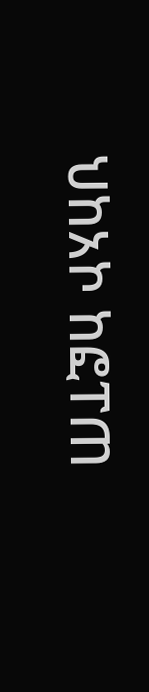ህከአኮ ከፎፐጠ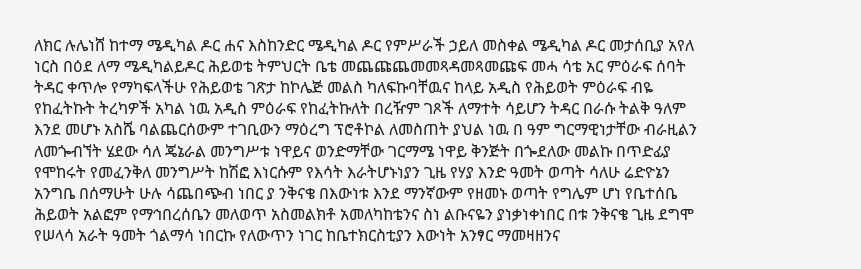ለክር ሉሌነሸ ከተማ ሜዲካል ዶር ሐና እስከንድር ሜዲካል ዶር የምሥራች ኃይለ መስቀል ሜዲካል ዶር መታሰቢያ አየለ ነርስ በዕደ ለማ ሜዲካልይዶር ሕይወቴ ትምህርት ቤቴ መጨጩጨመመጻዳመጻመጩፍ መሓ ሳቴ አር ምዕራፍ ሰባት ትዳር ቀጥሎ የማካፍላችሁ የሕይወቴ ገጽታ ከኮሌጅ መልስ ካለፍኩባቸዉና ከላይ አዲስ የሕይወት ምዕራፍ ብዬ የከፈትኩት ትረካዎች አካል ነዉ አዲስ ምዕራፍ የከፈትኩለት በረዥም ገጾች ለማተት ሳይሆን ትዳር በራሱ ትልቅ ዓለም እንደ መሆኑ አስሼ ባልጨርሰውም ተገቢውን ማዕረግ ፕሮቶኮል ለመስጠት ያህል ነዉ በ ዓም ግርማዊነታቸው ብራዚልን ለመጐብኘት ሄደው ሳለ ጄኔራል መንግሥቱ ነዋይና ወንድማቸው ገርማሜ ነዋይ ቅንጅት በጐደለው መልኩ በጥድፊያ የሞከሩት የመፈንቅለ መንግሥት ከሽፎ እነርሱም የእሳት እራትሆኑነያን ጊዜ የሃያ እንድ ዓመት ወጣት ሳለሁ ሬድዮኔን አንግቤ በሰማሁት ሁሉ ሳጨበጭብ ነበር ያ ንቅናቄ በእውነቱ እንደ ማንኛውም የዘመኑ ወጣት የግሌም ሆነ የቤተሰቤ ሕይወት አልፎም የማኅበረሰቤን መለወጥ አስመልክቶ አመለካከቴንና ስነ ልቡናዬን ያነቃነቀነበር በቱ ንቅናቄ ጊዜ ደግሞ የሠላሳ አራት ዓመት ጎልማሳ ነበርኩ የለውጥን ነገር ከቤተክርስቲያን እውነት አንፃር ማመዛዘንና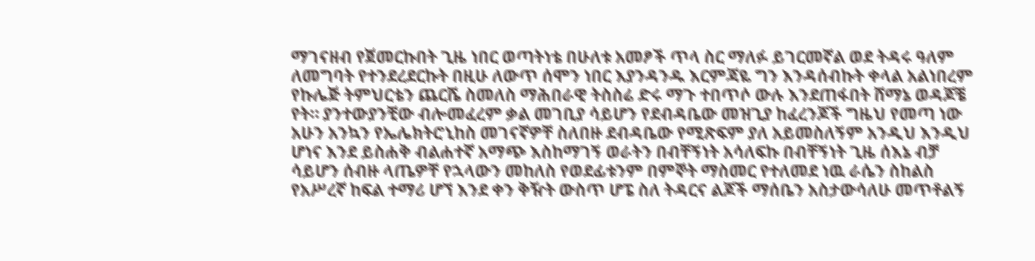ማገናዘብ የጀመርኩበት ጊዜ ነበር ወጣትነቴ በሁለቱ አመፆች ጥላ ስር ማለፉ ይገርመኛል ወደ ትዳሩ ዓለም ለመግባት የተንደረደርኩት በዚሁ ለውጥ ሰሞን ነበር እያንዳንዱ እርምጃዬ ግን እንዳሰብኩት ቀላል አልነበረም የኩሌጅ ትምህርቴን ጨርሼ ስመለስ ማሕበራዊ ትስስሬ ድሩ ማጉ ተበጥሶ ውሉ እንደጠፋበት ሸማኔ ወዳጆቼ የት። ያንተውያንቺው ብሎመፈረም ቃል መገቢያ ሳይሆን የደብዳቤው መዝጊያ ከፈረንጆች ግዜህ የመጣ ነው አሁን አንኳን የኤሌክትሮኒከስ መገናኛዎቸ ስለበዙ ደብዳቤው የሚጽፍም ያለ አይመስለኝም አንዲህ እንዲህ ሆነና እንደ ይስሐቅ ብልሐተኛ አማጭ እስከማገኝ ወራትን በብቸኝነት አሳለፍኩ በብቸኝነት ጊዜ ሰእኔ ብቻ ሳይሆን ሰብዙ ላጤዎቸ የኋላውን መከለስ የወደፊቱንም በምኞት ማስመር የተለመደ ነዉ ራሴን ስከልስ የአሥረኛ ከፍል ተማሪ ሆኘ እንደ ቀን ቅዥት ውስጥ ሆፔ ስለ ትዳርና ልጆች ማሰቤን አስታውሳለሁ መጥቶልኝ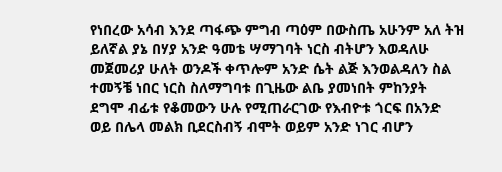የነበረው አሳብ እንደ ጣፋጭ ምግብ ጣዕም በውስጤ አሁንም አለ ትዝ ይለኛል ያኔ በሃያ አንድ ዓመቴ ሣማገባት ነርስ ብትሆን እወዳለሁ መጀመሪያ ሁለት ወንዶች ቀጥሎም አንድ ሴት ልጅ እንወልዳለን ስል ተመኝቼ ነበር ነርስ ስለማግባቱ በጊዜው ልቤ ያመነበት ምከንያት ደግሞ ብፊቱ የቆመውን ሁሉ የሚጠራርገው የእብዮቱ ጎርፍ በአንድ ወይ በሌላ መልክ ቢደርስብኝ ብሞት ወይም አንድ ነገር ብሆን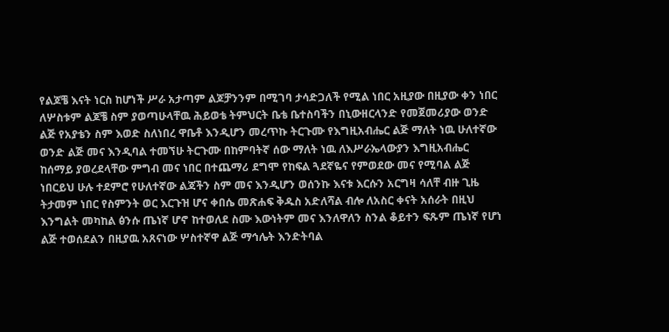የልጆቼ እናት ነርስ ከሆነች ሥራ አታጣም ልጆቻንንም በሚገባ ታሳድጋለች የሚል ነበር አዚያው በዚያው ቀን ነበር ለሦስቱም ልጆቼ ስም ያወጣሁላቸዉ ሕይወቴ ትምህርት ቤቴ ቤተስባችን በኒውዘርላንድ የመጀመሪያው ወንድ ልጅ የአያቴን ስም እወድ ስለነበረ ዋቤቶ እንዲሆን መረጥኩ ትርጉሙ የእግዚአብሔር ልጅ ማለት ነዉ ሁለተኛው ወንድ ልጅ መና እንዲባል ተመኘሁ ትርጉሙ በከምባትኛ ሰው ማለት ነዉ ለእሥራኤላውያን እግዚአብሔር ከሰማይ ያወረደላቸው ምግብ መና ነበር በተጨማሪ ደግሞ የከፍል ጓደኛዬና የምወደው መና የሚባል ልጅ ነበርይህ ሁሉ ተደምሮ የሁለተኛው ልጃችን ስም መና እንዲሆን ወሰንኩ እናቱ እርሱን አርግዛ ሳለቸ ብዙ ጊዜ ትታመም ነበር የስምንት ወር እርጉዝ ሆና ቀበሴ መጽሐፍ ቅዱስ አድለሻል ብሎ ለአስር ቀናት አሰራት በዚህ እንግልት መካከል ፅንሱ ጤነኛ ሆኖ ከተወለደ ስሙ እውነትም መና እንለዋለን ስንል ቆይተን ፍጹም ጤነኛ የሆነ ልጅ ተወሰደልን በዚያዉ አጸናነው ሦስተኛዋ ልጅ ማኅሌት እንድትባል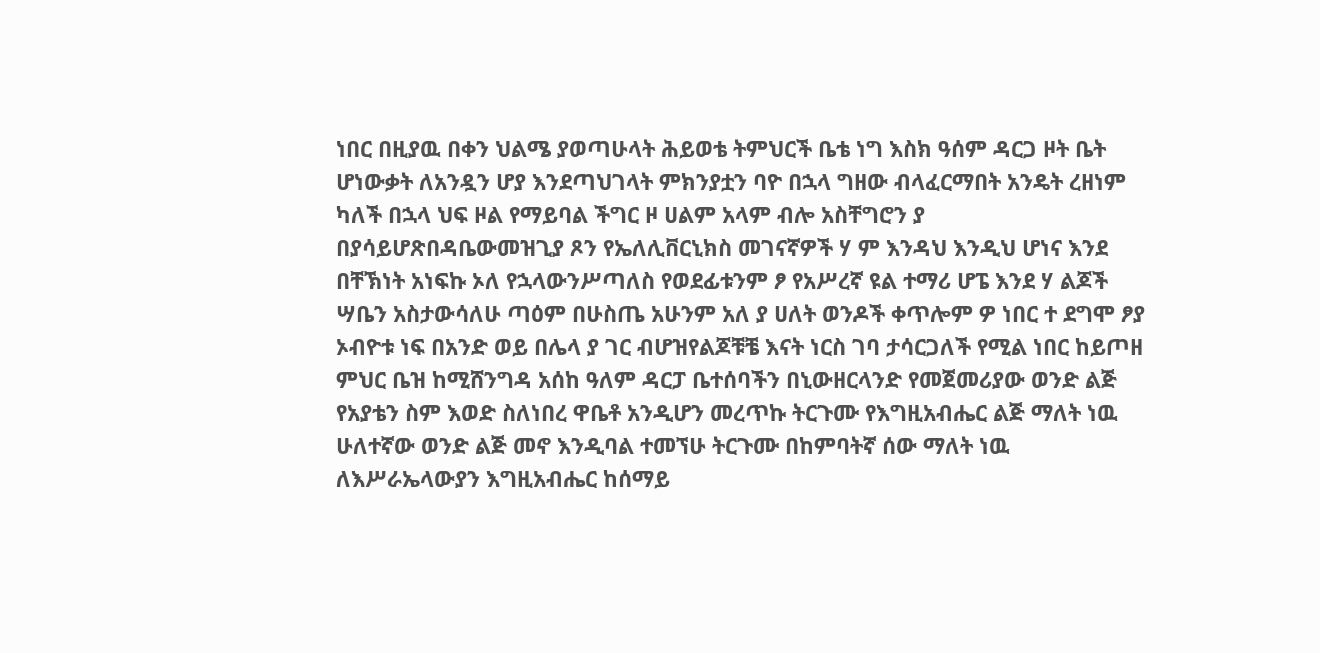ነበር በዚያዉ በቀን ህልሜ ያወጣሁላት ሕይወቴ ትምህርች ቤቴ ነግ እስክ ዓሰም ዳርጋ ዞት ቤት ሆነውቃት ለአንዷን ሆያ እንደጣህገላት ምክንያቷን ባዮ በኋላ ግዘው ብላፈርማበት አንዴት ረዘነም ካለች በኋላ ህፍ ዞል የማይባል ችግር ዞ ሀልም አላም ብሎ አስቸግሮን ያ በያሳይሆጽበዳቤውመዝጊያ ጾን የኤለሊቨርኒክስ መገናኛዎች ሃ ም እንዳህ እንዲህ ሆነና እንደ በቸኽነት አነፍኩ ኦለ የኋላውንሥጣለስ የወደፊቱንም ፆ የአሥረኛ ዩል ተማሪ ሆፔ እንደ ሃ ልጆች ሣቤን አስታውሳለሁ ጣዕም በሁስጤ አሁንም አለ ያ ሀለት ወንዶች ቀጥሎም ዎ ነበር ተ ደግሞ ፆያ ኦብዮቱ ነፍ በአንድ ወይ በሌላ ያ ገር ብሆዝየልጆቹቼ እናት ነርስ ገባ ታሳርጋለች የሚል ነበር ከይጦዘ ምህር ቤዝ ከሚሸንግዳ አሰከ ዓለም ዳርፓ ቤተሰባችን በኒውዘርላንድ የመጀመሪያው ወንድ ልጅ የአያቴን ስም እወድ ስለነበረ ዋቤቶ አንዲሆን መረጥኩ ትርጉሙ የእግዚአብሔር ልጅ ማለት ነዉ ሁለተኛው ወንድ ልጅ መኖ እንዲባል ተመኘሁ ትርጉሙ በከምባትኛ ሰው ማለት ነዉ ለእሥራኤላውያን እግዚአብሔር ከሰማይ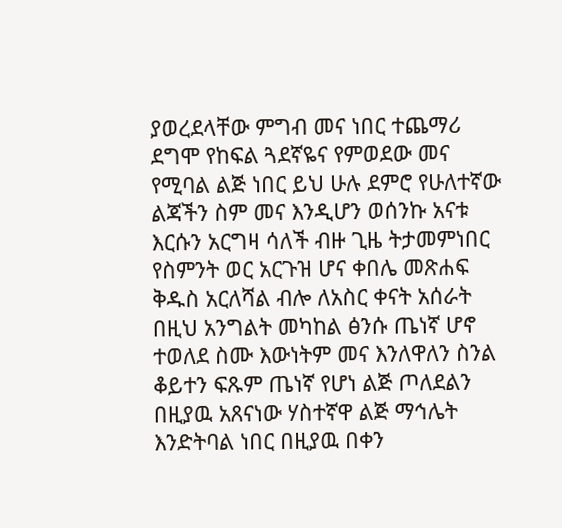ያወረደላቸው ምግብ መና ነበር ተጨማሪ ደግሞ የከፍል ጓደኛዬና የምወደው መና የሚባል ልጅ ነበር ይህ ሁሉ ደምሮ የሁለተኛው ልጃችን ስም መና እንዲሆን ወሰንኩ አናቱ እርሱን አርግዛ ሳለች ብዙ ጊዜ ትታመምነበር የስምንት ወር አርጉዝ ሆና ቀበሌ መጽሐፍ ቅዱስ አርለሻል ብሎ ለአስር ቀናት አሰራት በዚህ አንግልት መካከል ፅንሱ ጤነኛ ሆኖ ተወለደ ስሙ እውነትም መና እንለዋለን ስንል ቆይተን ፍጹም ጤነኛ የሆነ ልጅ ጦለደልን በዚያዉ አጸናነው ሃስተኛዋ ልጅ ማኅሌት እንድትባል ነበር በዚያዉ በቀን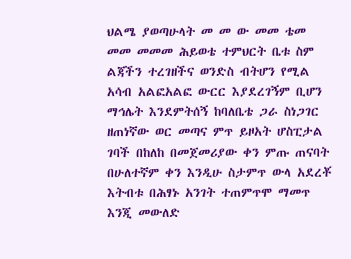ህልሜ ያወጣሁላት መ መ ው መመ ቴመ መመ መመመ ሕይወቴ ተምህርት ቤቱ ስም ልጃችን ተረገዘችና ወንድስ ብትሆን የሚል አሳብ አልፎአልፎ ውርር እያደረገኝም ቢሆን ማኅሌት እንደምትሰኝ ከባለቤቴ ጋራ ስነጋገር ዘጠነኛው ወር መጣና ምጥ ይዞአት ሆስፒታል ገባች በከለከ በመጀመሪያው ቀን ምጡ ጠናባት በሁለተኛም ቀን እንዲሁ ስታምጥ ውላ አደረቾ እትብቱ በሕፃኑ አንገት ተጠምጥሞ ማመጥ እንጂ መውለድ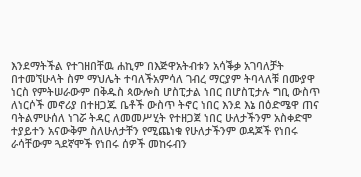እንደማትችል የተገዘበቸዉ ሐኪም በእጅዋአትብቱን አሳቕቃ አገባለቻት በተመኘሁላት ስም ማህሌት ተባለችአምሳለ ገብረ ማርያም ትባላለቹ በሙያዋ ነርስ የምትሠራውም በቅዱስ ጳውሎስ ሆስፒታል ነበር በሆስፒታሉ ግቢ ውስጥ ለነርሶች መኖሪያ በተዘጋጁ ቤቶች ውስጥ ትኖር ነበር እንደ እኔ በዕድሜዋ ጠና ባትልምሁሰለ ነገሯ ትዳር ለመመሥሂት የተዘጋጀ ነበር ሁለታችንም አስቀድሞ ተያይተን አናውቅም ስለሁለታቸን የሚጨነቁ የሁለታችንም ወዳጆች የነበሩ ራሳቸውም ጓደኛሞች የነበሩ ሰዎች መከሩብን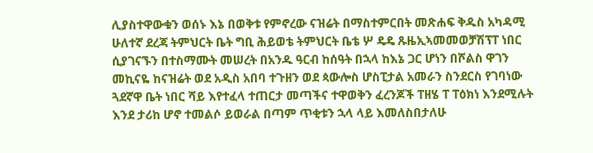ሊያስተዋውቁን ወሰኑ እኔ በወቅቱ የምኖረው ናዝሬት በማስተምርበት መጽሐፍ ቅዱስ አካዳሚ ሁለተኛ ደረጃ ትምህርት ቤት ግቢ ሕይወቴ ትምህርት ቤቴ ሦ ዴዴ ጹዜኢኣመመወቻሽፕፐ ነበር ሲያገናኙን በተስማሙት መሠረት በአንዱ ዓርብ ከሰዓት በኋላ ከእኔ ጋር ሆነን በሾልስ ዋገን መኪናዬ ከናዝሬት ወደ አዲስ አበባ ተጉዘን ወደ ጳውሎስ ሆስፒታል አመራን ስንደርስ የገባነው ጓደኛዋ ቤት ነበር ሻይ እየተፈላ ተጠርታ መጣችና ተዋወቅን ፈረንጆች ፐዘሄ ፐ ፐዕክነ እንደሚሉት እንደ ታሪከ ሆኖ ተመልሶ ይወራል በጣም ጥቂቱን ኋላ ላይ እመለስበታለሁ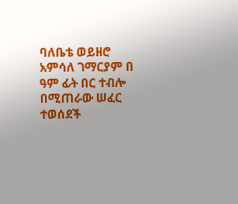ባለቤቴ ወይዘሮ አምሳለ ገማርያም በ ዓም ፊት በር ተብሎ በሚጠራው ሠፈር ተወሰደች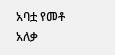አባቷ የመቶ አለቃ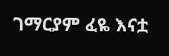ገማርያም ፈዬ እናቷ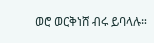ወሮ ወርቅነሸ ብሩ ይባላሉ።